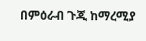በምዕራብ ጉጂ ከማረሚያ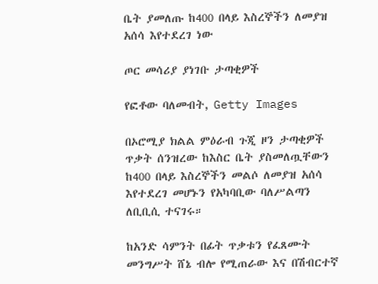ቤት ያመለጡ ከ400 በላይ እስረኞችን ለመያዝ አሰሳ እየተደረገ ነው

ጦር መሳሪያ ያነገቡ ታጣቂዎች

የፎቶው ባለመብት, Getty Images

በኦሮሚያ ክልል ምዕራብ ጉጂ ዞን ታጣቂዎች ጥቃት ሰንዝረው ከእስር ቤት ያስመለጧቸውን ከ400 በላይ እስረኞችን መልሶ ለመያዝ አሰሳ እየተደረገ መሆኑን የአካባቢው ባለሥልጣን ለቢቢሲ ተናገሩ።

ከአንድ ሳምንት በፊት ጥቃቱን የፈጸሙት መንግሥት ሸኔ ብሎ የሚጠራው እና በሽብርተኛ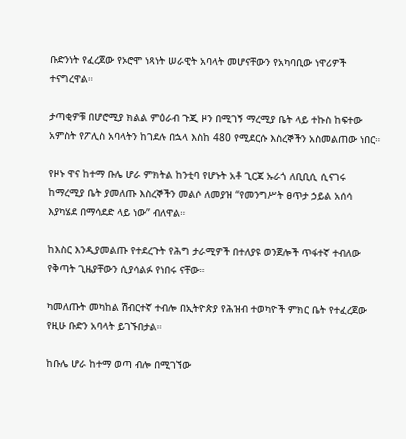ቡድንነት የፈረጀው የኦሮሞ ነጻነት ሠራዊት አባላት መሆናቸውን የአካባቢው ነዋሪዎች ተናግረዋል።

ታጣቂዎቹ በሆሮሚያ ክልል ምዕራብ ጉጂ ዞን በሚገኝ ማረሚያ ቤት ላይ ተኩስ ከፍተው አምስት የፖሊስ አባላትን ከገደሉ በኋላ እስከ 480 የሚደርሱ እስረኞችን አስመልጠው ነበር።

የዞኑ ዋና ከተማ ቡሌ ሆራ ምክትል ከንቲባ የሆኑት አቶ ጊርጃ ኡራጎ ለቢቢሲ ሲናገሩ ከማረሚያ ቤት ያመለጡ እስረኞችን መልሶ ለመያዝ “የመንግሥት ፀጥታ ኃይል አሰሳ እያካሄደ በማሳደድ ላይ ነው” ብለዋል።

ከእስር እንዲያመልጡ የተደረጉት የሕግ ታራሚዎች በተለያዩ ወንጀሎች ጥፋተኛ ተብለው የቅጣት ጊዜያቸውን ሲያሳልፉ የነበሩ ናቸው።

ካመለጡት መካከል ሽብርተኛ ተብሎ በኢትዮጵያ የሕዝብ ተወካዮች ምክር ቤት የተፈረጀው የዚሁ ቡድን አባላት ይገኙበታል።

ከቡሌ ሆራ ከተማ ወጣ ብሎ በሚገኘው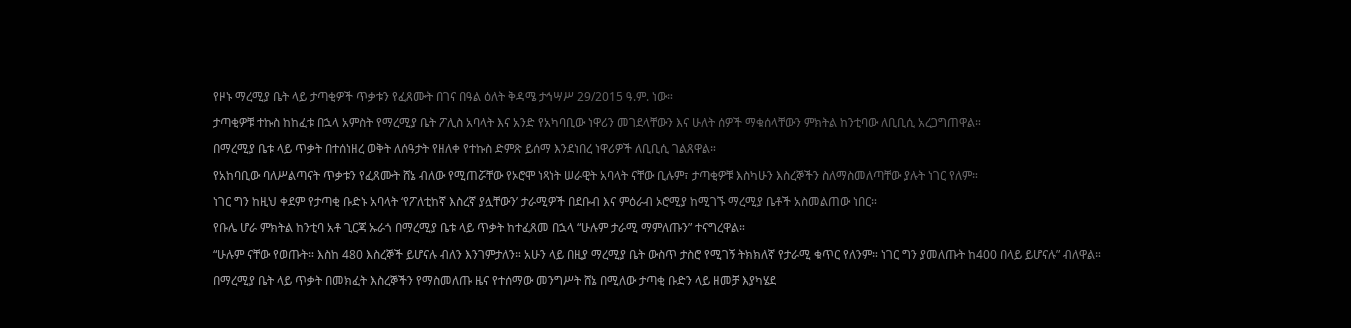የዞኑ ማረሚያ ቤት ላይ ታጣቂዎች ጥቃቱን የፈጸሙት በገና በዓል ዕለት ቅዳሜ ታኅሣሥ 29/2015 ዓ.ም. ነው።

ታጣቂዎቹ ተኩስ ከከፈቱ በኋላ አምስት የማረሚያ ቤት ፖሊስ አባላት እና አንድ የአካባቢው ነዋሪን መገደላቸውን እና ሁለት ሰዎች ማቁሰላቸውን ምክትል ከንቲባው ለቢቢሲ አረጋግጠዋል።

በማረሚያ ቤቱ ላይ ጥቃት በተሰነዘረ ወቅት ለሰዓታት የዘለቀ የተኩስ ድምጽ ይሰማ እንደነበረ ነዋሪዎች ለቢቢሲ ገልጸዋል።

የአከባቢው ባለሥልጣናት ጥቃቱን የፈጸሙት ሸኔ ብለው የሚጠሯቸው የኦሮሞ ነጻነት ሠራዊት አባላት ናቸው ቢሉም፣ ታጣቂዎቹ እስካሁን እስረኞችን ስለማስመለጣቸው ያሉት ነገር የለም።

ነገር ግን ከዚህ ቀደም የታጣቂ ቡድኑ አባላት ‘የፖለቲከኛ እስረኛ ያሏቸውን’ ታራሚዎች በደቡብ እና ምዕራብ ኦሮሚያ ከሚገኙ ማረሚያ ቤቶች አስመልጠው ነበር።

የቡሌ ሆራ ምክትል ከንቲባ አቶ ጊርጃ ኡራጎ በማረሚያ ቤቱ ላይ ጥቃት ከተፈጸመ በኋላ “ሁሉም ታራሚ ማምለጡን” ተናግረዋል።

“ሁሉም ናቸው የወጡት። እስከ 480 እስረኞች ይሆናሉ ብለን እንገምታለን። አሁን ላይ በዚያ ማረሚያ ቤት ውስጥ ታስሮ የሚገኝ ትክክለኛ የታራሚ ቁጥር የለንም። ነገር ግን ያመለጡት ከ400 በላይ ይሆናሉ” ብለዋል።

በማረሚያ ቤት ላይ ጥቃት በመክፈት እስረኞችን የማስመለጡ ዜና የተሰማው መንግሥት ሸኔ በሚለው ታጣቂ ቡድን ላይ ዘመቻ እያካሄደ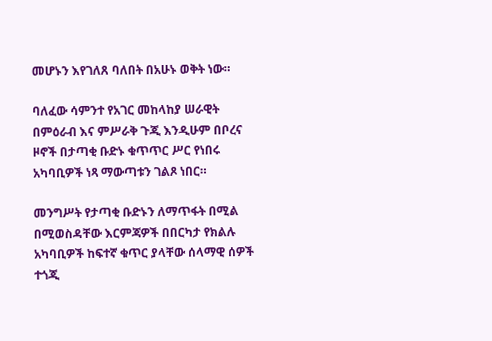መሆኑን እየገለጸ ባለበት በአሁኑ ወቅት ነው።

ባለፈው ሳምንተ የአገር መከላከያ ሠራዊት በምዕራብ እና ምሥራቅ ጉጂ እንዲሁም በቦረና ዞኖች በታጣቂ ቡድኑ ቁጥጥር ሥር የነበሩ አካባቢዎች ነጻ ማውጣቱን ገልጾ ነበር።

መንግሥት የታጣቂ ቡድኑን ለማጥፋት በሚል በሚወስዳቸው እርምጃዎች በበርካታ የክልሉ አካባቢዎች ከፍተኛ ቁጥር ያላቸው ሰላማዊ ሰዎች ተጎጂ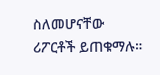ስለመሆናቸው ሪፖርቶች ይጠቁማሉ።